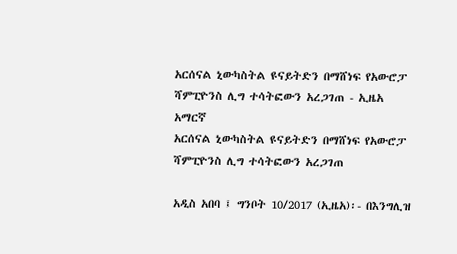አርሰናል ኒውካስትል ዩናይትድን በማሸነፍ የአውሮፓ ሻምፒዮንስ ሊግ ተሳትፎውን አረጋገጠ - ኢዜአ አማርኛ
አርሰናል ኒውካስትል ዩናይትድን በማሸነፍ የአውሮፓ ሻምፒዮንስ ሊግ ተሳትፎውን አረጋገጠ

አዲስ አበባ ፤ ግንቦት 10/2017 (ኢዜአ)፡- በእንግሊዝ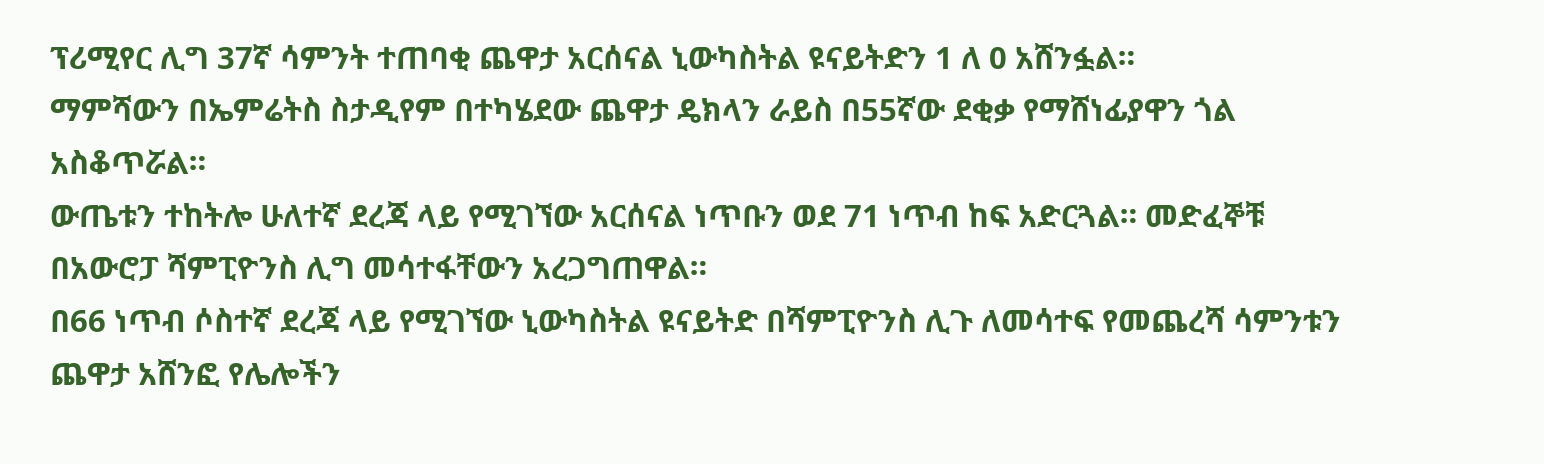ፕሪሚየር ሊግ 37ኛ ሳምንት ተጠባቂ ጨዋታ አርሰናል ኒውካስትል ዩናይትድን 1 ለ 0 አሸንፏል።
ማምሻውን በኤምሬትስ ስታዲየም በተካሄደው ጨዋታ ዴክላን ራይስ በ55ኛው ደቂቃ የማሸነፊያዋን ጎል አስቆጥሯል።
ውጤቱን ተከትሎ ሁለተኛ ደረጃ ላይ የሚገኘው አርሰናል ነጥቡን ወደ 71 ነጥብ ከፍ አድርጓል። መድፈኞቹ በአውሮፓ ሻምፒዮንስ ሊግ መሳተፋቸውን አረጋግጠዋል።
በ66 ነጥብ ሶስተኛ ደረጃ ላይ የሚገኘው ኒውካስትል ዩናይትድ በሻምፒዮንስ ሊጉ ለመሳተፍ የመጨረሻ ሳምንቱን ጨዋታ አሸንፎ የሌሎችን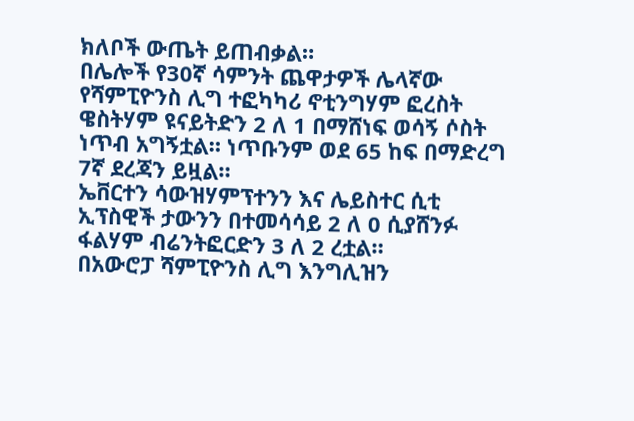ክለቦች ውጤት ይጠብቃል።
በሌሎች የ30ኛ ሳምንት ጨዋታዎች ሌላኛው የሻምፒዮንስ ሊግ ተፎካካሪ ኖቲንግሃም ፎረስት ዌስትሃም ዩናይትድን 2 ለ 1 በማሸነፍ ወሳኝ ሶስት ነጥብ አግኝቷል። ነጥቡንም ወደ 65 ከፍ በማድረግ 7ኛ ደረጃን ይዟል።
ኤቨርተን ሳውዝሃምፕተንን እና ሌይስተር ሲቲ ኢፕስዊች ታውንን በተመሳሳይ 2 ለ 0 ሲያሸንፉ ፋልሃም ብሬንትፎርድን 3 ለ 2 ረቷል።
በአውሮፓ ሻምፒዮንስ ሊግ እንግሊዝን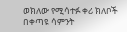ወክለው የሚሳተፉ ቀሪ ክለቦች በቀጣዩ ሳምንት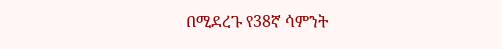በሚደረጉ የ38ኛ ሳምንት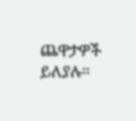ጨዋታዎች ይለያሉ።